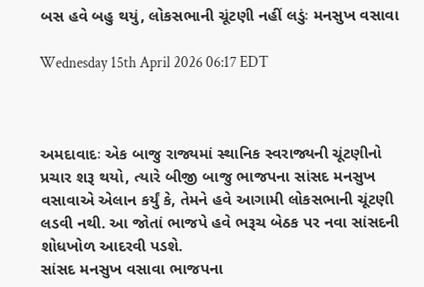બસ હવે બહુ થયું, લોકસભાની ચૂંટણી નહીં લડુંઃ મનસુખ વસાવા

Wednesday 15th April 2026 06:17 EDT



અમદાવાદઃ એક બાજુ રાજ્યમાં સ્થાનિક સ્વરાજ્યની ચૂંટણીનો પ્રચાર શરૂ થયો, ત્યારે બીજી બાજુ ભાજપના સાંસદ મનસુખ વસાવાએ એલાન કર્યું કે, તેમને હવે આગામી લોકસભાની ચૂંટણી લડવી નથી. આ જોતાં ભાજપે હવે ભરૂચ બેઠક પર નવા સાંસદની શોધખોળ આદરવી પડશે.
સાંસદ મનસુખ વસાવા ભાજપના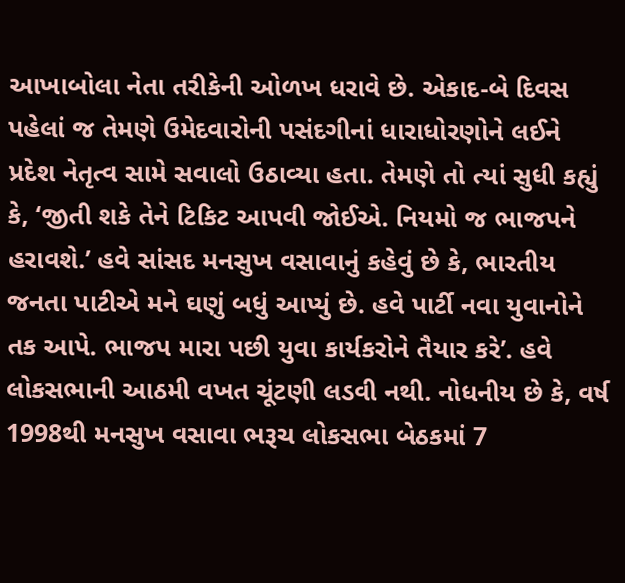આખાબોલા નેતા તરીકેની ઓળખ ધરાવે છે. એકાદ-બે દિવસ પહેલાં જ તેમણે ઉમેદવારોની પસંદગીનાં ધારાધોરણોને લઈને પ્રદેશ નેતૃત્વ સામે સવાલો ઉઠાવ્યા હતા. તેમણે તો ત્યાં સુધી કહ્યું કે, ‘જીતી શકે તેને ટિકિટ આપવી જોઈએ. નિયમો જ ભાજપને હરાવશે.’ હવે સાંસદ મનસુખ વસાવાનું કહેવું છે કે, ભારતીય જનતા પાટીએ મને ઘણું બધું આપ્યું છે. હવે પાર્ટી નવા યુવાનોને તક આપે. ભાજપ મારા પછી યુવા કાર્યકરોને તૈયાર કરે’. હવે લોકસભાની આઠમી વખત ચૂંટણી લડવી નથી. નોધનીય છે કે, વર્ષ 1998થી મનસુખ વસાવા ભરૂચ લોકસભા બેઠકમાં 7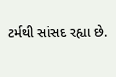ટર્મથી સાંસદ રહ્યા છે.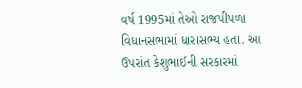વર્ષ 1995માં તેઓ રાજપીપળા વિધાનસભામાં ધારાસભ્ય હતા. આ ઉપરાંત કેશુભાઈની સરકારમાં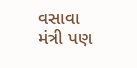વસાવા મંત્રી પણ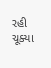રહી ચૂક્યા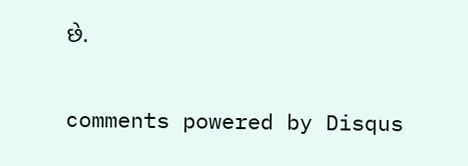છે.


comments powered by Disqus